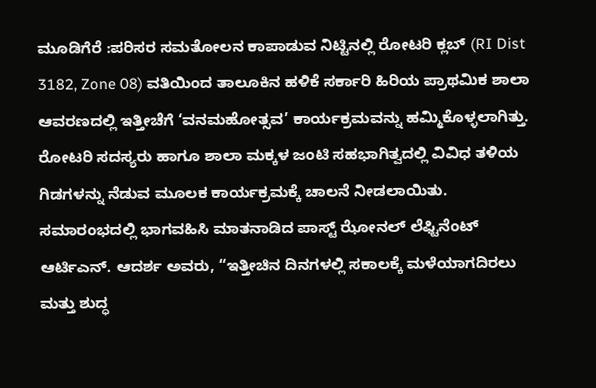ಮೂಡಿಗೆರೆ :ಪರಿಸರ ಸಮತೋಲನ ಕಾಪಾಡುವ ನಿಟ್ಟಿನಲ್ಲಿ ರೋಟರಿ ಕ್ಲಬ್ (RI Dist 3182, Zone 08) ವತಿಯಿಂದ ತಾಲೂಕಿನ ಹಳಿಕೆ ಸರ್ಕಾರಿ ಹಿರಿಯ ಪ್ರಾಥಮಿಕ ಶಾಲಾ ಆವರಣದಲ್ಲಿ ಇತ್ತೀಚೆಗೆ ‘ವನಮಹೋತ್ಸವ’ ಕಾರ್ಯಕ್ರಮವನ್ನು ಹಮ್ಮಿಕೊಳ್ಳಲಾಗಿತ್ತು. ರೋಟರಿ ಸದಸ್ಯರು ಹಾಗೂ ಶಾಲಾ ಮಕ್ಕಳ ಜಂಟಿ ಸಹಭಾಗಿತ್ವದಲ್ಲಿ ವಿವಿಧ ತಳಿಯ ಗಿಡಗಳನ್ನು ನೆಡುವ ಮೂಲಕ ಕಾರ್ಯಕ್ರಮಕ್ಕೆ ಚಾಲನೆ ನೀಡಲಾಯಿತು.
ಸಮಾರಂಭದಲ್ಲಿ ಭಾಗವಹಿಸಿ ಮಾತನಾಡಿದ ಪಾಸ್ಟ್ ಝೋನಲ್ ಲೆಫ್ಟಿನೆಂಟ್ ಆರ್ಟಿಎನ್. ಆದರ್ಶ ಅವರು, “ಇತ್ತೀಚಿನ ದಿನಗಳಲ್ಲಿ ಸಕಾಲಕ್ಕೆ ಮಳೆಯಾಗದಿರಲು ಮತ್ತು ಶುದ್ಧ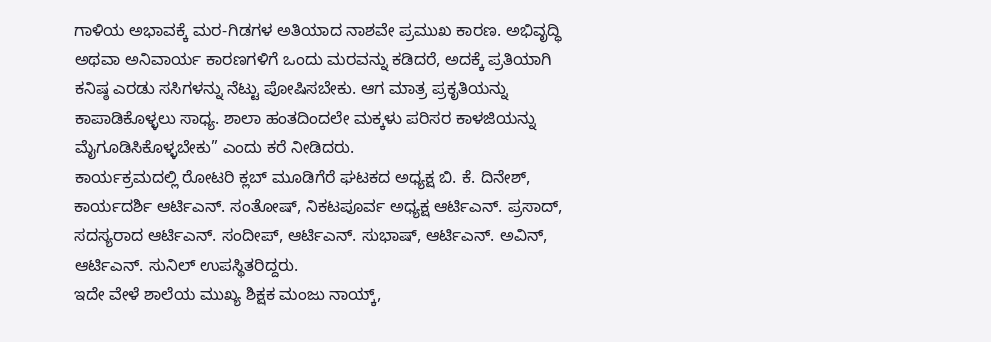ಗಾಳಿಯ ಅಭಾವಕ್ಕೆ ಮರ-ಗಿಡಗಳ ಅತಿಯಾದ ನಾಶವೇ ಪ್ರಮುಖ ಕಾರಣ. ಅಭಿವೃದ್ಧಿ ಅಥವಾ ಅನಿವಾರ್ಯ ಕಾರಣಗಳಿಗೆ ಒಂದು ಮರವನ್ನು ಕಡಿದರೆ, ಅದಕ್ಕೆ ಪ್ರತಿಯಾಗಿ ಕನಿಷ್ಠ ಎರಡು ಸಸಿಗಳನ್ನು ನೆಟ್ಟು ಪೋಷಿಸಬೇಕು. ಆಗ ಮಾತ್ರ ಪ್ರಕೃತಿಯನ್ನು ಕಾಪಾಡಿಕೊಳ್ಳಲು ಸಾಧ್ಯ. ಶಾಲಾ ಹಂತದಿಂದಲೇ ಮಕ್ಕಳು ಪರಿಸರ ಕಾಳಜಿಯನ್ನು ಮೈಗೂಡಿಸಿಕೊಳ್ಳಬೇಕು” ಎಂದು ಕರೆ ನೀಡಿದರು.
ಕಾರ್ಯಕ್ರಮದಲ್ಲಿ ರೋಟರಿ ಕ್ಲಬ್ ಮೂಡಿಗೆರೆ ಘಟಕದ ಅಧ್ಯಕ್ಷ ಬಿ. ಕೆ. ದಿನೇಶ್, ಕಾರ್ಯದರ್ಶಿ ಆರ್ಟಿಎನ್. ಸಂತೋಷ್, ನಿಕಟಪೂರ್ವ ಅಧ್ಯಕ್ಷ ಆರ್ಟಿಎನ್. ಪ್ರಸಾದ್, ಸದಸ್ಯರಾದ ಆರ್ಟಿಎನ್. ಸಂದೀಪ್, ಆರ್ಟಿಎನ್. ಸುಭಾಷ್, ಆರ್ಟಿಎನ್. ಅವಿನ್, ಆರ್ಟಿಎನ್. ಸುನಿಲ್ ಉಪಸ್ಥಿತರಿದ್ದರು.
ಇದೇ ವೇಳೆ ಶಾಲೆಯ ಮುಖ್ಯ ಶಿಕ್ಷಕ ಮಂಜು ನಾಯ್ಕ್,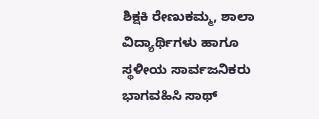ಶಿಕ್ಷಕಿ ರೇಣುಕಮ್ಮ, ಶಾಲಾ ವಿದ್ಯಾರ್ಥಿಗಳು ಹಾಗೂ ಸ್ಥಳೀಯ ಸಾರ್ವಜನಿಕರು ಭಾಗವಹಿಸಿ ಸಾಥ್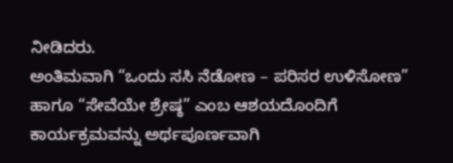ನೀಡಿದರು.
ಅಂತಿಮವಾಗಿ “ಒಂದು ಸಸಿ ನೆಡೋಣ – ಪರಿಸರ ಉಳಿಸೋಣ” ಹಾಗೂ “ಸೇವೆಯೇ ಶ್ರೇಷ್ಠ” ಎಂಬ ಆಶಯದೊಂದಿಗೆ ಕಾರ್ಯಕ್ರಮವನ್ನು ಅರ್ಥಪೂರ್ಣವಾಗಿ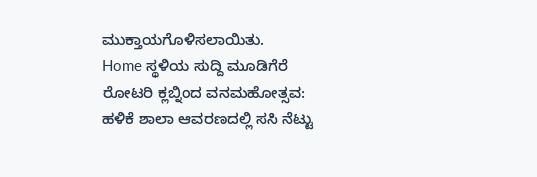ಮುಕ್ತಾಯಗೊಳಿಸಲಾಯಿತು.
Home ಸ್ಥಳಿಯ ಸುದ್ದಿ ಮೂಡಿಗೆರೆ ರೋಟರಿ ಕ್ಲಬ್ನಿಂದ ವನಮಹೋತ್ಸವ: ಹಳಿಕೆ ಶಾಲಾ ಆವರಣದಲ್ಲಿ ಸಸಿ ನೆಟ್ಟು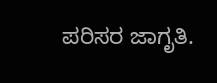ಪರಿಸರ ಜಾಗೃತಿ.